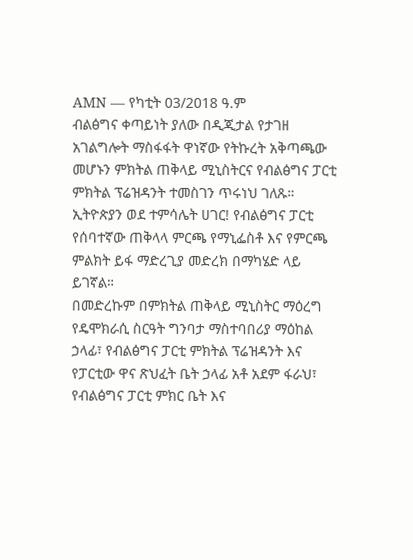AMN — የካቲት 03/2018 ዓ.ም
ብልፅግና ቀጣይነት ያለው በዲጂታል የታገዘ አገልግሎት ማስፋፋት ዋነኛው የትኩረት አቅጣጫው መሆኑን ምክትል ጠቅላይ ሚኒስትርና የብልፅግና ፓርቲ ምክትል ፕሬዝዳንት ተመስገን ጥሩነህ ገለጹ።
ኢትዮጵያን ወደ ተምሳሌት ሀገር! የብልፅግና ፓርቲ የሰባተኛው ጠቅላላ ምርጫ የማኒፌስቶ እና የምርጫ ምልክት ይፋ ማድረጊያ መድረክ በማካሄድ ላይ ይገኛል።
በመድረኩም በምክትል ጠቅላይ ሚኒስትር ማዕረግ የዴሞክራሲ ስርዓት ግንባታ ማስተባበሪያ ማዕከል ኃላፊ፣ የብልፅግና ፓርቲ ምክትል ፕሬዝዳንት እና የፓርቲው ዋና ጽህፈት ቤት ኃላፊ አቶ አደም ፋራህ፣ የብልፅግና ፓርቲ ምክር ቤት እና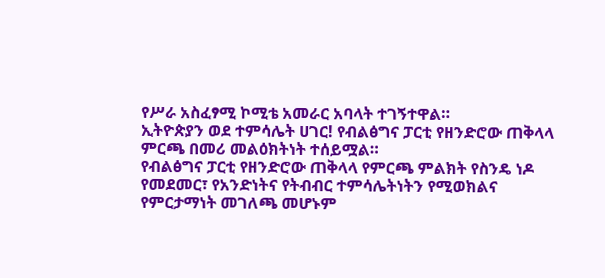የሥራ አስፈፃሚ ኮሚቴ አመራር አባላት ተገኝተዋል።
ኢትዮጵያን ወደ ተምሳሌት ሀገር! የብልፅግና ፓርቲ የዘንድሮው ጠቅላላ ምርጫ በመሪ መልዕክትነት ተሰይሟል።
የብልፅግና ፓርቲ የዘንድሮው ጠቅላላ የምርጫ ምልክት የስንዴ ነዶ የመደመር፣ የአንድነትና የትብብር ተምሳሌትነትን የሚወክልና የምርታማነት መገለጫ መሆኑም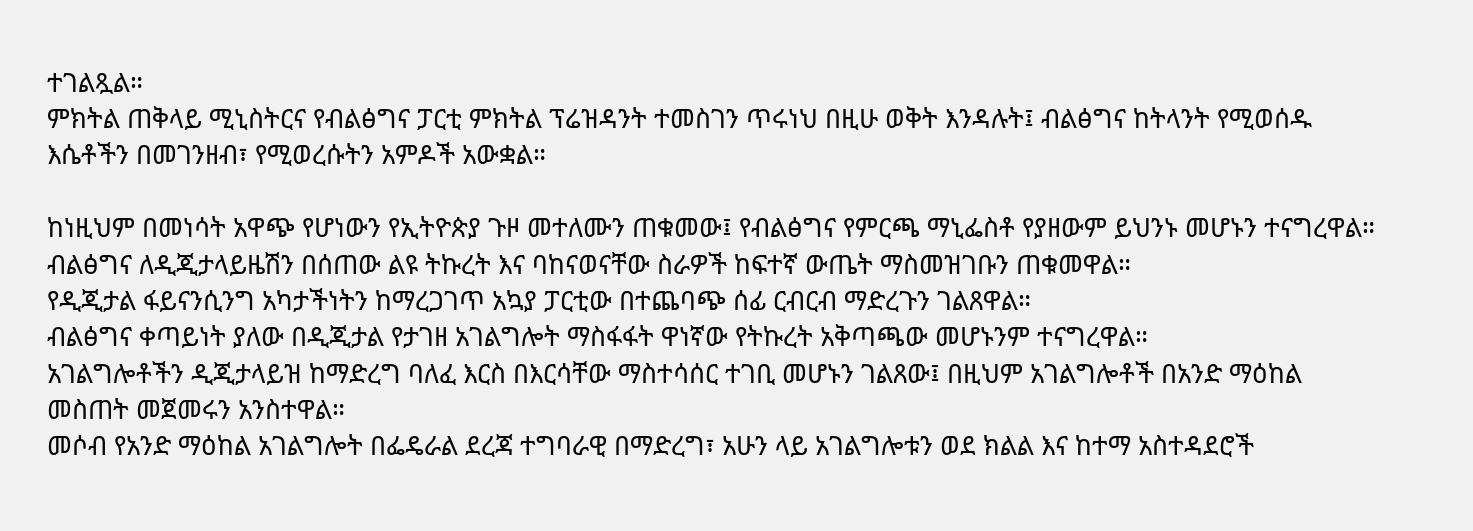ተገልጿል።
ምክትል ጠቅላይ ሚኒስትርና የብልፅግና ፓርቲ ምክትል ፕሬዝዳንት ተመስገን ጥሩነህ በዚሁ ወቅት እንዳሉት፤ ብልፅግና ከትላንት የሚወሰዱ እሴቶችን በመገንዘብ፣ የሚወረሱትን አምዶች አውቋል።

ከነዚህም በመነሳት አዋጭ የሆነውን የኢትዮጵያ ጉዞ መተለሙን ጠቁመው፤ የብልፅግና የምርጫ ማኒፌስቶ የያዘውም ይህንኑ መሆኑን ተናግረዋል።
ብልፅግና ለዲጂታላይዜሽን በሰጠው ልዩ ትኩረት እና ባከናወናቸው ስራዎች ከፍተኛ ውጤት ማስመዝገቡን ጠቁመዋል።
የዲጂታል ፋይናንሲንግ አካታችነትን ከማረጋገጥ አኳያ ፓርቲው በተጨባጭ ሰፊ ርብርብ ማድረጉን ገልጸዋል።
ብልፅግና ቀጣይነት ያለው በዲጂታል የታገዘ አገልግሎት ማስፋፋት ዋነኛው የትኩረት አቅጣጫው መሆኑንም ተናግረዋል።
አገልግሎቶችን ዲጂታላይዝ ከማድረግ ባለፈ እርስ በእርሳቸው ማስተሳሰር ተገቢ መሆኑን ገልጸው፤ በዚህም አገልግሎቶች በአንድ ማዕከል መስጠት መጀመሩን አንስተዋል።
መሶብ የአንድ ማዕከል አገልግሎት በፌዴራል ደረጃ ተግባራዊ በማድረግ፣ አሁን ላይ አገልግሎቱን ወደ ክልል እና ከተማ አስተዳደሮች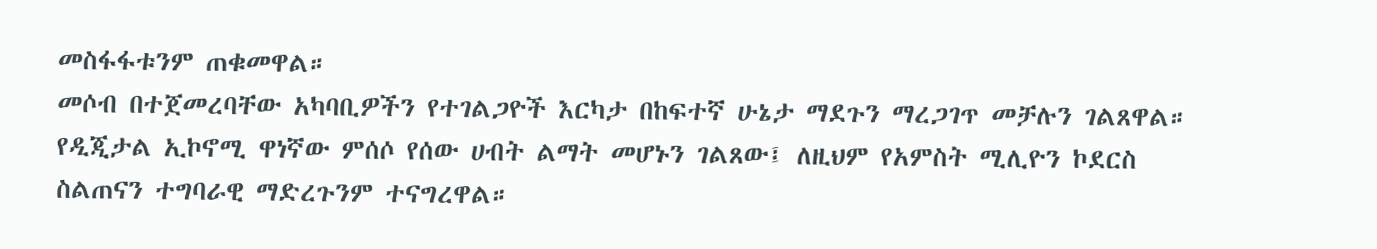መስፋፋቱንም ጠቁመዋል።
መሶብ በተጀመረባቸው አካባቢዎችን የተገልጋዮች እርካታ በከፍተኛ ሁኔታ ማደጉን ማረጋገጥ መቻሉን ገልጸዋል።
የዲጂታል ኢኮኖሚ ዋነኛው ምሰሶ የሰው ሀብት ልማት መሆኑን ገልጸው፤ ለዚህም የአምስት ሚሊዮን ኮደርስ ስልጠናን ተግባራዊ ማድረጉንም ተናግረዋል።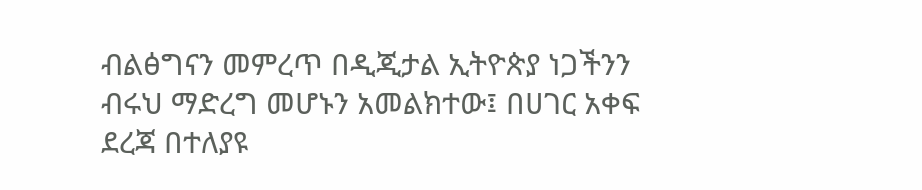ብልፅግናን መምረጥ በዲጂታል ኢትዮጵያ ነጋችንን ብሩህ ማድረግ መሆኑን አመልክተው፤ በሀገር አቀፍ ደረጃ በተለያዩ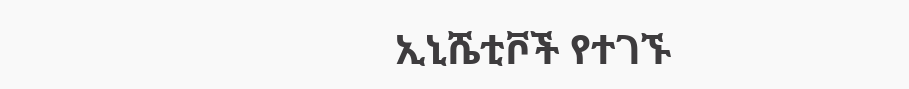ኢኒሼቲቮች የተገኙ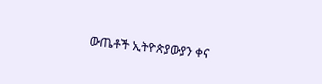ውጤቶች ኢትዮጵያውያን ቀና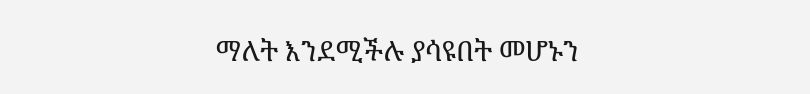ማለት እንደሚችሉ ያሳዩበት መሆኑን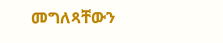መግለጻቸውን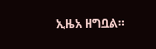ኢዜአ ዘግቧል።